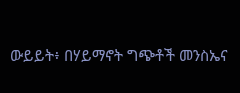ውይይት፥ በሃይማኖት ግጭቶች መንስኤና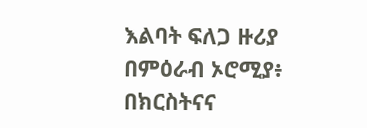እልባት ፍለጋ ዙሪያ
በምዕራብ ኦሮሚያ፥ በክርስትናና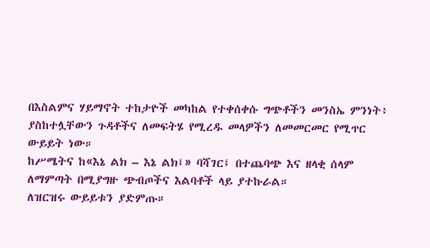በእስልምና ሃይማኖት ተከታዮች መካከል የተቀሰቀሱ ግጭቶችን መንስኤ ምንነት፥ ያስከተሏቸውን ጉዳቶችና ለመፍትሄ የሚረዱ መላዎችን ለመመርመር የሚጥር ውይይት ነው።
ከሥሜትና ከ«እኔ ልክ – እኔ ልክ፤» ባሻገር፤ በተጨባጭ እና ዘላቂ ሰላም ለማምጣት በሚያግዙ ጭብጦችና እልባቶች ላይ ያተኩራል።
ለዝርዝሩ ውይይቱን ያድምጡ።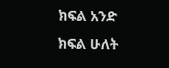ክፍል አንድ
ክፍል ሁለት